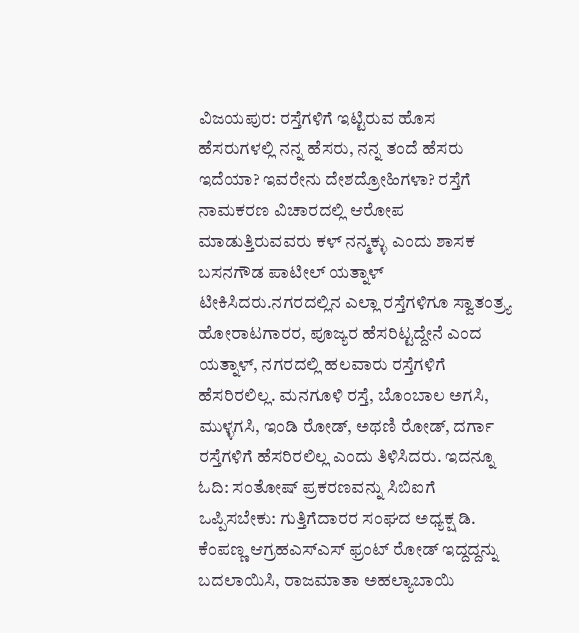ವಿಜಯಪುರ: ರಸ್ತೆಗಳಿಗೆ ಇಟ್ಟಿರುವ ಹೊಸ ಹೆಸರುಗಳಲ್ಲಿ ನನ್ನ ಹೆಸರು, ನನ್ನ ತಂದೆ ಹೆಸರು ಇದೆಯಾ? ಇವರೇನು ದೇಶದ್ರೋಹಿಗಳಾ? ರಸ್ತೆಗೆ ನಾಮಕರಣ ವಿಚಾರದಲ್ಲಿ ಆರೋಪ ಮಾಡುತ್ತಿರುವವರು ಕಳ್‌ ನನ್ಮಕ್ಳು ಎಂದು ಶಾಸಕ ಬಸನಗೌಡ ಪಾಟೀಲ್ ಯತ್ನಾಳ್ ಟೀಕಿಸಿದರು.ನಗರದಲ್ಲಿನ ಎಲ್ಲಾ ರಸ್ತೆಗಳಿಗೂ ಸ್ವಾತಂತ್ರ‍್ಯ ಹೋರಾಟಗಾರರ, ಪೂಜ್ಯರ ಹೆಸರಿಟ್ಟದ್ದೇನೆ ಎಂದ ಯತ್ನಾಳ್, ನಗರದಲ್ಲಿ ಹಲವಾರು ರಸ್ತೆಗಳಿಗೆ ಹೆಸರಿರಲಿಲ್ಲ. ಮನಗೂಳಿ ರಸ್ತೆ, ಬೊಂಬಾಲ ಅಗಸಿ, ಮುಳ್ಳಗಸಿ, ಇಂಡಿ ರೋಡ್, ಅಥಣಿ ರೋಡ್, ದರ್ಗಾ ರಸ್ತೆಗಳಿಗೆ ಹೆಸರಿರಲಿಲ್ಲ ಎಂದು ತಿಳಿಸಿದರು. ಇದನ್ನೂ ಓದಿ: ಸಂತೋಷ್ ಪ್ರಕರಣವನ್ನು ಸಿಬಿಐಗೆ ಒಪ್ಪಿಸಬೇಕು: ಗುತ್ತಿಗೆದಾರರ ಸಂಘದ ಅಧ್ಯಕ್ಷ ಡಿ. ಕೆಂಪಣ್ಣ ಆಗ್ರಹಎಸ್‌ಎಸ್ ಫ್ರಂಟ್ ರೋಡ್ ಇದ್ದದ್ದನ್ನು ಬದಲಾಯಿಸಿ, ರಾಜಮಾತಾ ಅಹಲ್ಯಾಬಾಯಿ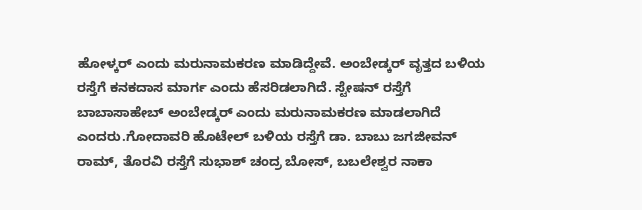ಹೋಳ್ಕರ್ ಎಂದು ಮರುನಾಮಕರಣ ಮಾಡಿದ್ದೇವೆ. ಅಂಬೇಡ್ಕರ್ ವೃತ್ತದ ಬಳಿಯ ರಸ್ತೆಗೆ ಕನಕದಾಸ ಮಾರ್ಗ ಎಂದು ಹೆಸರಿಡಲಾಗಿದೆ. ಸ್ಟೇಷನ್ ರಸ್ತೆಗೆ ಬಾಬಾಸಾಹೇಬ್ ಅಂಬೇಡ್ಕರ್ ಎಂದು ಮರುನಾಮಕರಣ ಮಾಡಲಾಗಿದೆ ಎಂದರು.ಗೋದಾವರಿ ಹೊಟೇಲ್ ಬಳಿಯ ರಸ್ತೆಗೆ ಡಾ. ಬಾಬು ಜಗಜೀವನ್ ರಾಮ್, ತೊರವಿ ರಸ್ತೆಗೆ ಸುಭಾಶ್ ಚಂದ್ರ ಬೋಸ್, ಬಬಲೇಶ್ವರ ನಾಕಾ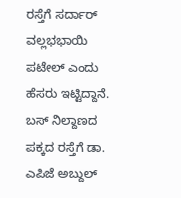ರಸ್ತೆಗೆ ಸರ್ದಾರ್ ವಲ್ಲಭಭಾಯಿ ಪಟೇಲ್ ಎಂದು ಹೆಸರು ಇಟ್ಟಿದ್ದಾನೆ. ಬಸ್ ನಿಲ್ದಾಣದ ಪಕ್ಕದ ರಸ್ತೆಗೆ ಡಾ. ಎಪಿಜೆ ಅಬ್ದುಲ್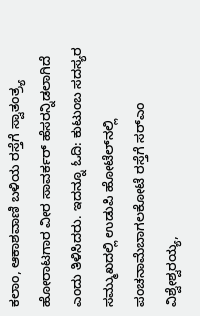ಕಲಾಂ, ಆಕಾಶವಾಣಿ ಬಳಿಯ ರಸ್ತೆಗೆ ಸ್ವಾತಂತ್ರ‍್ಯ ಹೋರಾಟಗಾರ ವೀರ ಸಾವರ್ಕರ್ ಹೆಸರನ್ನಿಡಲಾಗಿದೆ ಎಂದು ತಿಳಿಸಿದರು. ಇದನ್ನೂ ಓದಿ: ಕುಟುಂಬ ಸದಸ್ಯರ ಸಮ್ಮುಖದಲ್ಲಿ ಉಡುಪಿ ಹೋಟೆಲ್‍ನಲ್ಲಿ ಪಂಚನಾಮೆಬಾಗಲಕೋಟೆ ರಸ್ತೆಗೆ ಸರ್‌ಎಂ ವಿಶ್ವೇಶ್ವರಯ್ಯ,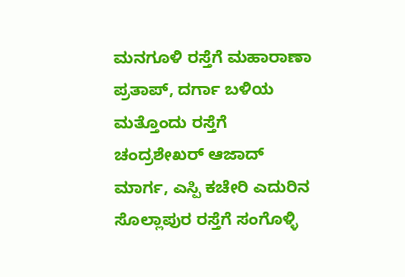ಮನಗೂಳಿ ರಸ್ತೆಗೆ ಮಹಾರಾಣಾ ಪ್ರತಾಪ್, ದರ್ಗಾ ಬಳಿಯ ಮತ್ತೊಂದು ರಸ್ತೆಗೆ ಚಂದ್ರಶೇಖರ್ ಆಜಾದ್ ಮಾರ್ಗ, ಎಸ್ಪಿ ಕಚೇರಿ ಎದುರಿನ ಸೊಲ್ಲಾಪುರ ರಸ್ತೆಗೆ ಸಂಗೊಳ್ಳಿ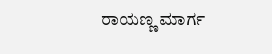ರಾಯಣ್ಣ ಮಾರ್ಗ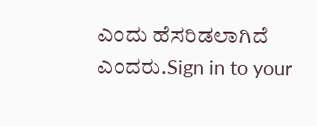ಎಂದು ಹೆಸರಿಡಲಾಗಿದೆ ಎಂದರು.Sign in to your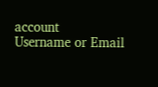account
Username or Email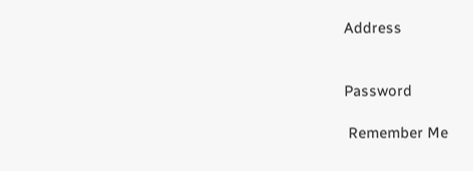Address


Password

 Remember Me